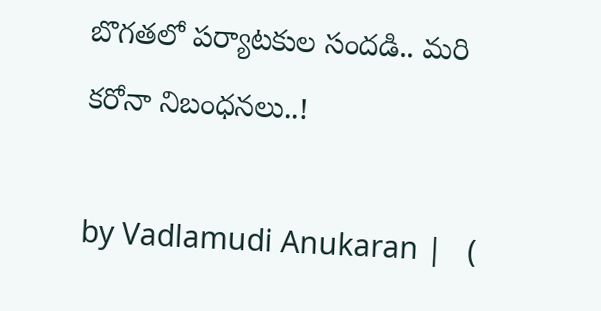బొగతలో పర్యాటకుల సందడి.. మరి కరోనా నిబంధనలు..!

by Vadlamudi Anukaran |   (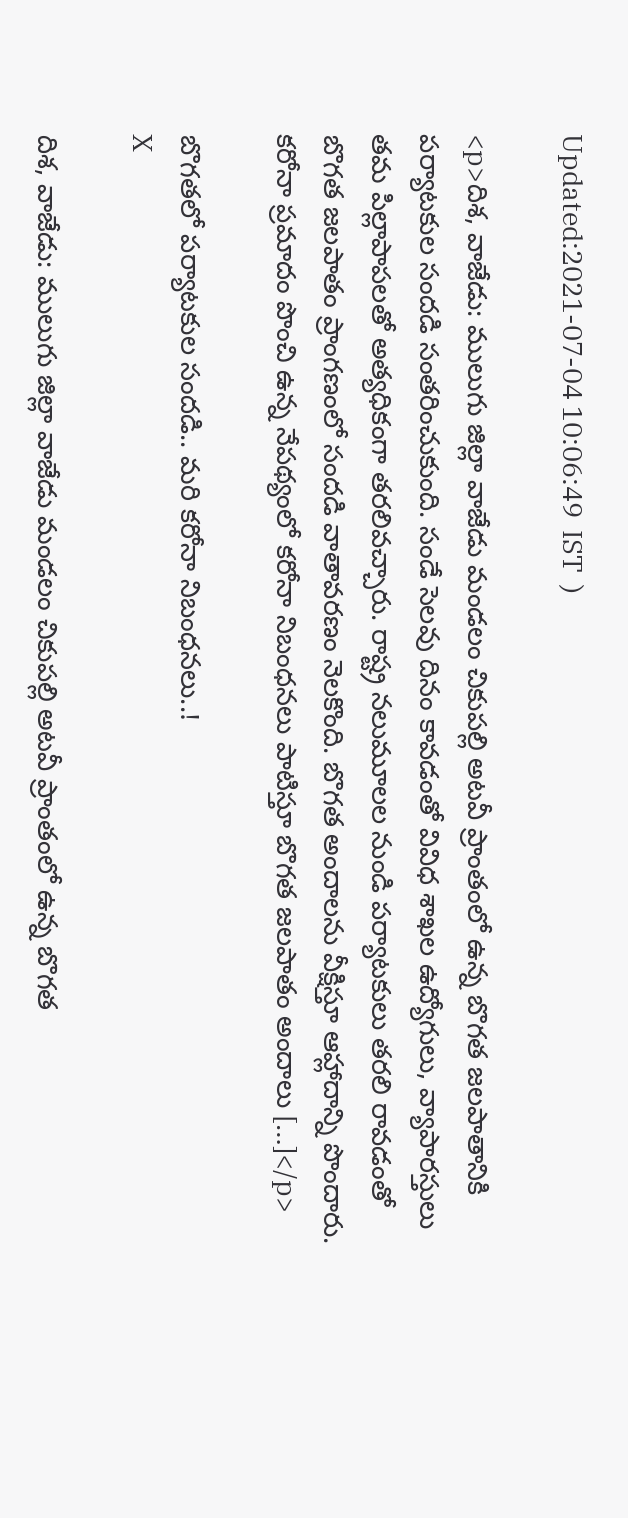Updated:2021-07-04 10:06:49  IST  )

<p>దిశ, వాజేడు: ములుగు జిల్లా వాజేడు మండలం చికుపల్లి అటవీ ప్రాంతంలో ఉన్న బొగత జలపాతానికి పర్యాటకుల సందడి సంతరించుకుంది. సండే సెలవు దినం కావడంతో వివిధ శాఖల ఉద్యోగులు, వ్యాపారస్తులు తమ పిల్లాపాపలతో అత్యధికంగా తరలివచ్చారు. రాష్ట్ర నలుమూలల నుండి పర్యాటకులు తరలి రావడంతో బొగత జలపాతం ప్రాంగణంలో సందడి వాతావరణం నెలకొంది. బొగత అందాలను వీక్షిస్తూ ఆహ్లాదాన్ని పొందారు. కరోనా ప్రమాదం పొంచి ఉన్న నేపథ్యంలో కరోనా నిబంధనలు పాటిస్తూ బొగత జలపాతం అందాలు […]</p>

బొగతలో పర్యాటకుల సందడి.. మరి కరోనా నిబంధనలు..!
X

దిశ, వాజేడు: ములుగు జిల్లా వాజేడు మండలం చికుపల్లి అటవీ ప్రాంతంలో ఉన్న బొగత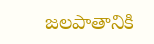జలపాతానికి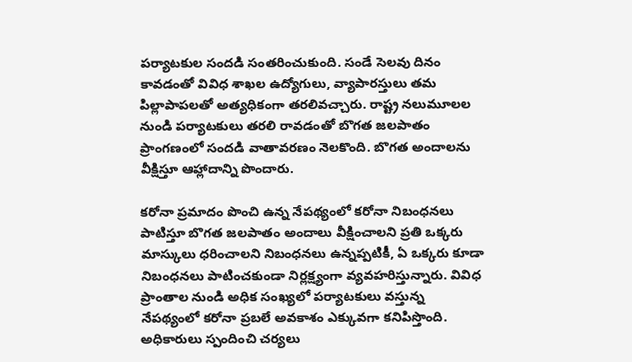పర్యాటకుల సందడి సంతరించుకుంది. సండే సెలవు దినం కావడంతో వివిధ శాఖల ఉద్యోగులు, వ్యాపారస్తులు తమ పిల్లాపాపలతో అత్యధికంగా తరలివచ్చారు. రాష్ట్ర నలుమూలల నుండి పర్యాటకులు తరలి రావడంతో బొగత జలపాతం ప్రాంగణంలో సందడి వాతావరణం నెలకొంది. బొగత అందాలను వీక్షిస్తూ ఆహ్లాదాన్ని పొందారు.

కరోనా ప్రమాదం పొంచి ఉన్న నేపథ్యంలో కరోనా నిబంధనలు పాటిస్తూ బొగత జలపాతం అందాలు వీక్షించాలని ప్రతి ఒక్కరు మాస్కులు ధరించాలని నిబంధనలు ఉన్నప్పటికీ, ఏ ఒక్కరు కూడా నిబంధనలు పాటించకుండా నిర్లక్ష్యంగా వ్యవహరిస్తున్నారు. వివిధ ప్రాంతాల నుండి అధిక సంఖ్యలో పర్యాటకులు వస్తున్న నేపథ్యంలో కరోనా ప్రబలే అవకాశం ఎక్కువగా కనిపిస్తొంది. అధికారులు స్పందించి చర్యలు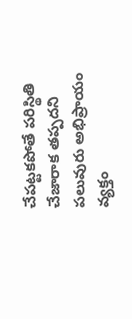చేపట్టకపోతే పరిస్థితి చేజారాక తప్పదని పలువురు అభిప్రాయం వ్యక్తం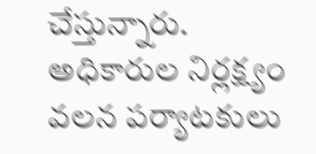చేస్తున్నారు. అధికారుల నిర్లక్ష్యం వలన పర్యాటకులు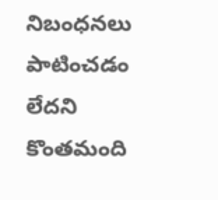నిబంధనలు పాటించడం లేదని కొంతమంది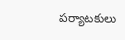పర్యాటకులు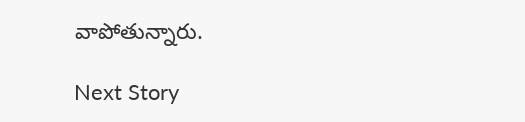వాపోతున్నారు.

Next Story